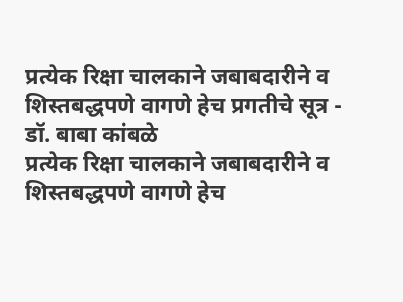प्रत्येक रिक्षा चालकाने जबाबदारीने व शिस्तबद्धपणे वागणे हेच प्रगतीचे सूत्र - डॉ. बाबा कांबळे
प्रत्येक रिक्षा चालकाने जबाबदारीने व शिस्तबद्धपणे वागणे हेच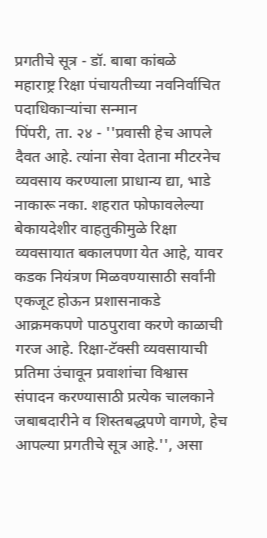प्रगतीचे सूत्र - डॉ. बाबा कांबळे
महाराष्ट्र रिक्षा पंचायतीच्या नवनिर्वाचित पदाधिकाऱ्यांचा सन्मान
पिंपरी, ता. २४ - ''प्रवासी हेच आपले दैवत आहे. त्यांना सेवा देताना मीटरनेच व्यवसाय करण्याला प्राधान्य द्या, भाडे नाकारू नका. शहरात फोफावलेल्या बेकायदेशीर वाहतुकीमुळे रिक्षा व्यवसायात बकालपणा येत आहे, यावर कडक नियंत्रण मिळवण्यासाठी सर्वांनी एकजूट होऊन प्रशासनाकडे आक्रमकपणे पाठपुरावा करणे काळाची गरज आहे. रिक्षा-टॅक्सी व्यवसायाची प्रतिमा उंचावून प्रवाशांचा विश्वास संपादन करण्यासाठी प्रत्येक चालकाने जबाबदारीने व शिस्तबद्धपणे वागणे, हेच आपल्या प्रगतीचे सूत्र आहे.'', असा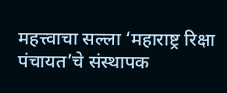महत्त्वाचा सल्ला ‘महाराष्ट्र रिक्षा पंचायत’चे संस्थापक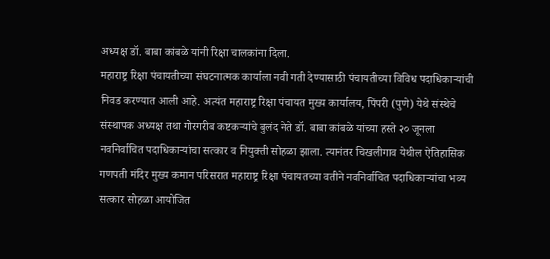अध्यक्ष डॉ. बाबा कांबळे यांनी रिक्षा चालकांना दिला.
महाराष्ट्र रिक्षा पंचायतीच्या संघटनात्मक कार्याला नवी गती देण्यासाठी पंचायतीच्या विविध पदाधिकाऱ्यांची निवड करण्यात आली आहे. अत्यंत महाराष्ट्र रिक्षा पंचायत मुख्य कार्यालय, पिंपरी (पुणे) येथे संस्थेचे संस्थापक अध्यक्ष तथा गोरगरीब कष्टकऱ्यांचे बुलंद नेते डॉ. बाबा कांबळे यांच्या हस्ते २० जूनला नवनिर्वाचित पदाधिकाऱ्यांचा सत्कार व नियुक्ती सोहळा झाला. त्यानंतर चिखलीगाव येथील ऐतिहासिक गणपती मंदिर मुख्य कमान परिसरात महाराष्ट्र रिक्षा पंचायतच्या वतीने नवनिर्वाचित पदाधिकाऱ्यांचा भव्य सत्कार सोहळा आयोजित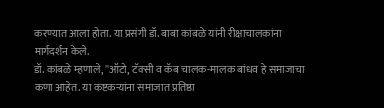करण्यात आला होता. या प्रसंगी डॉ. बाबा कांबळे यांनी रीक्षाचालकांना मार्गदर्शन केले.
डॉ. कांबळे म्हणाले, ''ऑटो, टॅक्सी व कॅब चालक-मालक बांधव हे समाजाचा कणा आहेत. या कष्टकऱ्यांना समाजात प्रतिष्ठा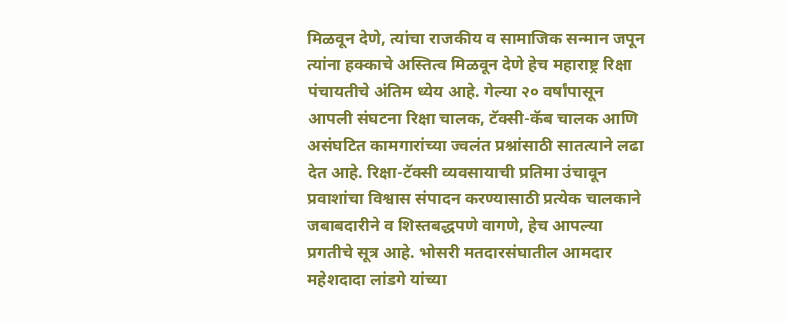मिळवून देणे, त्यांचा राजकीय व सामाजिक सन्मान जपून त्यांना हक्काचे अस्तित्व मिळवून देणे हेच महाराष्ट्र रिक्षा पंचायतीचे अंतिम ध्येय आहे. गेल्या २० वर्षांपासून आपली संघटना रिक्षा चालक, टॅक्सी-कॅब चालक आणि असंघटित कामगारांच्या ज्वलंत प्रश्नांसाठी सातत्याने लढा देत आहे. रिक्षा-टॅक्सी व्यवसायाची प्रतिमा उंचावून प्रवाशांचा विश्वास संपादन करण्यासाठी प्रत्येक चालकाने जबाबदारीने व शिस्तबद्धपणे वागणे, हेच आपल्या प्रगतीचे सूत्र आहे. भोसरी मतदारसंघातील आमदार महेशदादा लांडगे यांच्या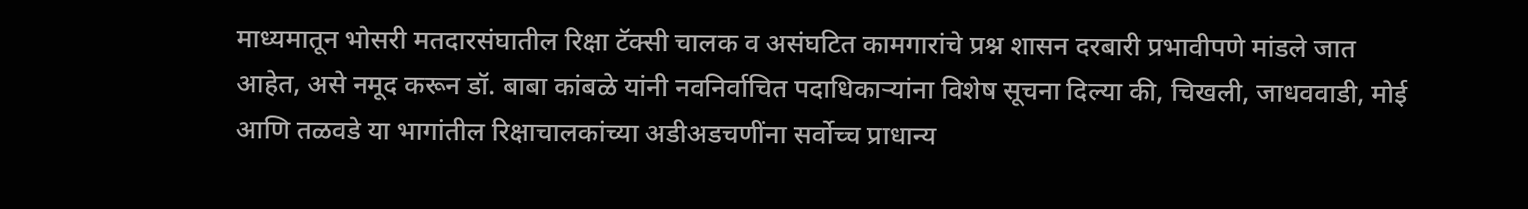माध्यमातून भोसरी मतदारसंघातील रिक्षा टॅक्सी चालक व असंघटित कामगारांचे प्रश्न शासन दरबारी प्रभावीपणे मांडले जात आहेत, असे नमूद करून डॉ. बाबा कांबळे यांनी नवनिर्वाचित पदाधिकाऱ्यांना विशेष सूचना दिल्या की, चिखली, जाधववाडी, मोई आणि तळवडे या भागांतील रिक्षाचालकांच्या अडीअडचणींना सर्वोच्च प्राधान्य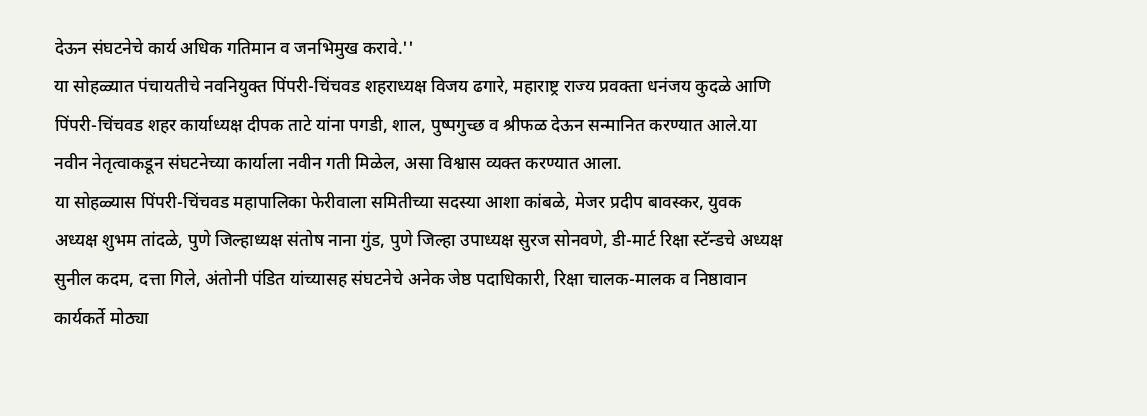देऊन संघटनेचे कार्य अधिक गतिमान व जनभिमुख करावे.''
या सोहळ्यात पंचायतीचे नवनियुक्त पिंपरी-चिंचवड शहराध्यक्ष विजय ढगारे, महाराष्ट्र राज्य प्रवक्ता धनंजय कुदळे आणि पिंपरी-चिंचवड शहर कार्याध्यक्ष दीपक ताटे यांना पगडी, शाल, पुष्पगुच्छ व श्रीफळ देऊन सन्मानित करण्यात आले.या नवीन नेतृत्वाकडून संघटनेच्या कार्याला नवीन गती मिळेल, असा विश्वास व्यक्त करण्यात आला.
या सोहळ्यास पिंपरी-चिंचवड महापालिका फेरीवाला समितीच्या सदस्या आशा कांबळे, मेजर प्रदीप बावस्कर, युवक अध्यक्ष शुभम तांदळे, पुणे जिल्हाध्यक्ष संतोष नाना गुंड, पुणे जिल्हा उपाध्यक्ष सुरज सोनवणे, डी-मार्ट रिक्षा स्टॅन्डचे अध्यक्ष सुनील कदम, दत्ता गिले, अंतोनी पंडित यांच्यासह संघटनेचे अनेक जेष्ठ पदाधिकारी, रिक्षा चालक-मालक व निष्ठावान कार्यकर्ते मोठ्या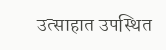उत्साहात उपस्थित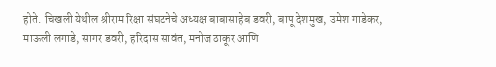होते. चिखली येथील श्रीराम रिक्षा संघटनेचे अध्यक्ष बाबासाहेब डवरी, बापू देशमुख, उमेश गाडेकर, माऊली लगाडे, सागर डवरी, हरिदास सावंत, मनोज ठाकूर आणि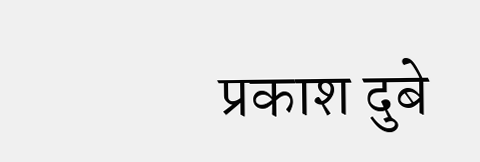प्रकाश दुबे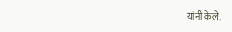यांनी केले.